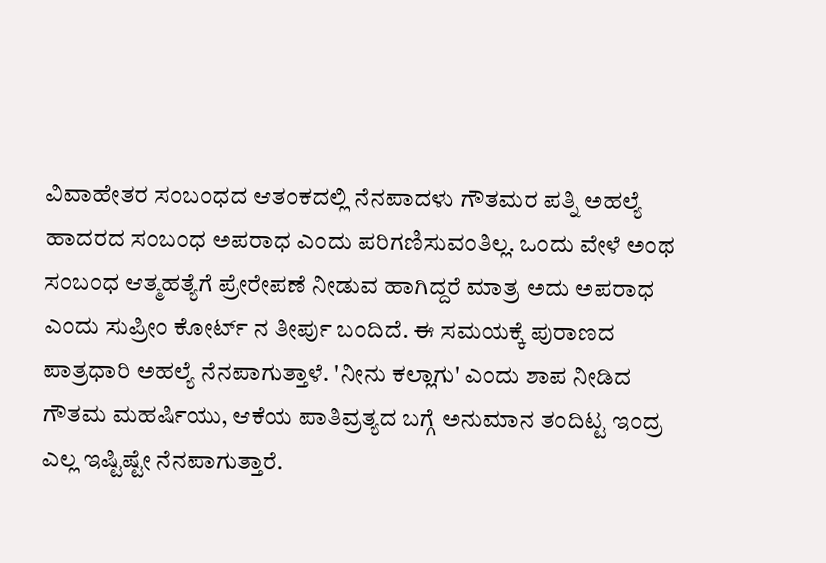ವಿವಾಹೇತರ ಸಂಬಂಧದ ಆತಂಕದಲ್ಲಿ ನೆನಪಾದಳು ಗೌತಮರ ಪತ್ನಿ ಅಹಲ್ಯೆ
ಹಾದರದ ಸಂಬಂಧ ಅಪರಾಧ ಎಂದು ಪರಿಗಣಿಸುವಂತಿಲ್ಲ. ಒಂದು ವೇಳೆ ಅಂಥ ಸಂಬಂಧ ಆತ್ಮಹತ್ಯೆಗೆ ಪ್ರೇರೇಪಣೆ ನೀಡುವ ಹಾಗಿದ್ದರೆ ಮಾತ್ರ ಅದು ಅಪರಾಧ ಎಂದು ಸುಪ್ರೀಂ ಕೋರ್ಟ್ ನ ತೀರ್ಪು ಬಂದಿದೆ. ಈ ಸಮಯಕ್ಕೆ ಪುರಾಣದ ಪಾತ್ರಧಾರಿ ಅಹಲ್ಯೆ ನೆನಪಾಗುತ್ತಾಳೆ. 'ನೀನು ಕಲ್ಲಾಗು' ಎಂದು ಶಾಪ ನೀಡಿದ ಗೌತಮ ಮಹರ್ಷಿಯು, ಆಕೆಯ ಪಾತಿವ್ರತ್ಯದ ಬಗ್ಗೆ ಅನುಮಾನ ತಂದಿಟ್ಟ ಇಂದ್ರ ಎಲ್ಲ ಇಷ್ಟಿಷ್ಟೇ ನೆನಪಾಗುತ್ತಾರೆ.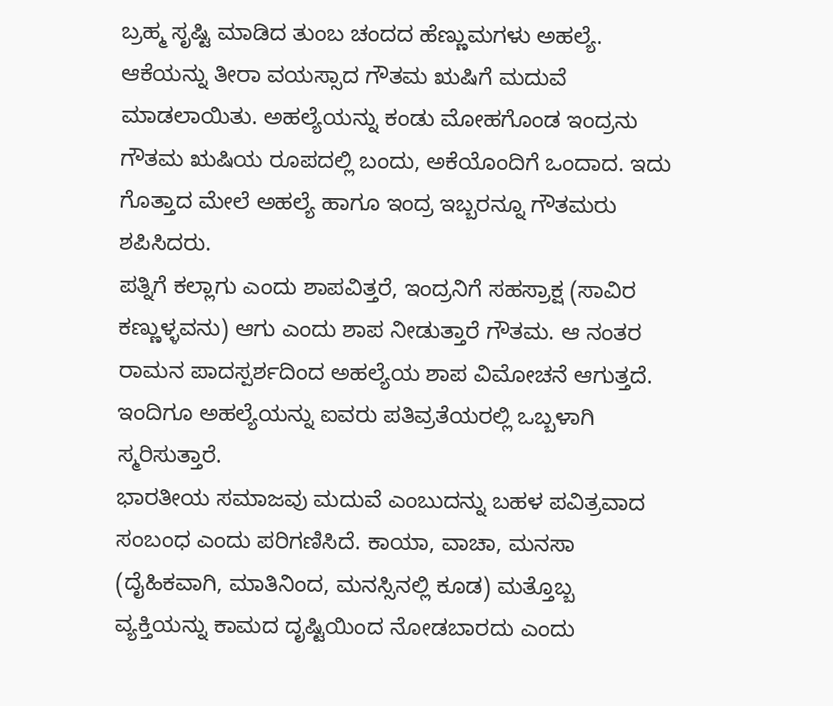ಬ್ರಹ್ಮ ಸೃಷ್ಟಿ ಮಾಡಿದ ತುಂಬ ಚಂದದ ಹೆಣ್ಣುಮಗಳು ಅಹಲ್ಯೆ. ಆಕೆಯನ್ನು ತೀರಾ ವಯಸ್ಸಾದ ಗೌತಮ ಋಷಿಗೆ ಮದುವೆ ಮಾಡಲಾಯಿತು. ಅಹಲ್ಯೆಯನ್ನು ಕಂಡು ಮೋಹಗೊಂಡ ಇಂದ್ರನು ಗೌತಮ ಋಷಿಯ ರೂಪದಲ್ಲಿ ಬಂದು, ಅಕೆಯೊಂದಿಗೆ ಒಂದಾದ. ಇದು ಗೊತ್ತಾದ ಮೇಲೆ ಅಹಲ್ಯೆ ಹಾಗೂ ಇಂದ್ರ ಇಬ್ಬರನ್ನೂ ಗೌತಮರು ಶಪಿಸಿದರು.
ಪತ್ನಿಗೆ ಕಲ್ಲಾಗು ಎಂದು ಶಾಪವಿತ್ತರೆ, ಇಂದ್ರನಿಗೆ ಸಹಸ್ರಾಕ್ಷ (ಸಾವಿರ ಕಣ್ಣುಳ್ಳವನು) ಆಗು ಎಂದು ಶಾಪ ನೀಡುತ್ತಾರೆ ಗೌತಮ. ಆ ನಂತರ ರಾಮನ ಪಾದಸ್ಪರ್ಶದಿಂದ ಅಹಲ್ಯೆಯ ಶಾಪ ವಿಮೋಚನೆ ಆಗುತ್ತದೆ. ಇಂದಿಗೂ ಅಹಲ್ಯೆಯನ್ನು ಐವರು ಪತಿವ್ರತೆಯರಲ್ಲಿ ಒಬ್ಬಳಾಗಿ ಸ್ಮರಿಸುತ್ತಾರೆ.
ಭಾರತೀಯ ಸಮಾಜವು ಮದುವೆ ಎಂಬುದನ್ನು ಬಹಳ ಪವಿತ್ರವಾದ ಸಂಬಂಧ ಎಂದು ಪರಿಗಣಿಸಿದೆ. ಕಾಯಾ, ವಾಚಾ, ಮನಸಾ (ದೈಹಿಕವಾಗಿ, ಮಾತಿನಿಂದ, ಮನಸ್ಸಿನಲ್ಲಿ ಕೂಡ) ಮತ್ತೊಬ್ಬ ವ್ಯಕ್ತಿಯನ್ನು ಕಾಮದ ದೃಷ್ಟಿಯಿಂದ ನೋಡಬಾರದು ಎಂದು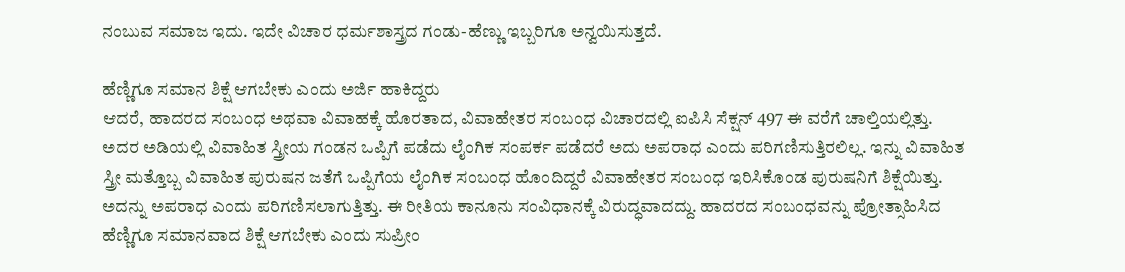ನಂಬುವ ಸಮಾಜ ಇದು. ಇದೇ ವಿಚಾರ ಧರ್ಮಶಾಸ್ತ್ರದ ಗಂಡು-ಹೆಣ್ಣು ಇಬ್ಬರಿಗೂ ಅನ್ವಯಿಸುತ್ತದೆ.

ಹೆಣ್ಣಿಗೂ ಸಮಾನ ಶಿಕ್ಷೆ ಆಗಬೇಕು ಎಂದು ಅರ್ಜಿ ಹಾಕಿದ್ದರು
ಆದರೆ, ಹಾದರದ ಸಂಬಂಧ ಅಥವಾ ವಿವಾಹಕ್ಕೆ ಹೊರತಾದ, ವಿವಾಹೇತರ ಸಂಬಂಧ ವಿಚಾರದಲ್ಲಿ ಐಪಿಸಿ ಸೆಕ್ಷನ್ 497 ಈ ವರೆಗೆ ಚಾಲ್ತಿಯಲ್ಲಿತ್ತು. ಅದರ ಅಡಿಯಲ್ಲಿ ವಿವಾಹಿತ ಸ್ತ್ರೀಯ ಗಂಡನ ಒಪ್ಪಿಗೆ ಪಡೆದು ಲೈಂಗಿಕ ಸಂಪರ್ಕ ಪಡೆದರೆ ಅದು ಅಪರಾಧ ಎಂದು ಪರಿಗಣಿಸುತ್ತಿರಲಿಲ್ಲ. ಇನ್ನು ವಿವಾಹಿತ ಸ್ತ್ರೀ ಮತ್ತೊಬ್ಬ ವಿವಾಹಿತ ಪುರುಷನ ಜತೆಗೆ ಒಪ್ಪಿಗೆಯ ಲೈಂಗಿಕ ಸಂಬಂಧ ಹೊಂದಿದ್ದರೆ ವಿವಾಹೇತರ ಸಂಬಂಧ ಇರಿಸಿಕೊಂಡ ಪುರುಷನಿಗೆ ಶಿಕ್ಷೆಯಿತ್ತು. ಅದನ್ನು ಅಪರಾಧ ಎಂದು ಪರಿಗಣಿಸಲಾಗುತ್ತಿತ್ತು. ಈ ರೀತಿಯ ಕಾನೂನು ಸಂವಿಧಾನಕ್ಕೆ ವಿರುದ್ಧವಾದದ್ದು. ಹಾದರದ ಸಂಬಂಧವನ್ನು ಪ್ರೋತ್ಸಾಹಿಸಿದ ಹೆಣ್ಣಿಗೂ ಸಮಾನವಾದ ಶಿಕ್ಷೆ ಆಗಬೇಕು ಎಂದು ಸುಪ್ರೀಂ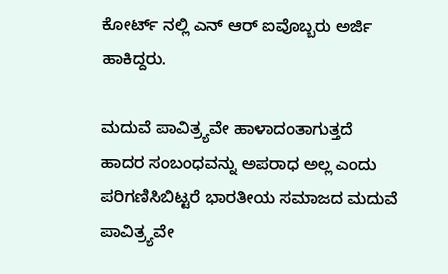ಕೋರ್ಟ್ ನಲ್ಲಿ ಎನ್ ಆರ್ ಐವೊಬ್ಬರು ಅರ್ಜಿ ಹಾಕಿದ್ದರು.

ಮದುವೆ ಪಾವಿತ್ರ್ಯವೇ ಹಾಳಾದಂತಾಗುತ್ತದೆ
ಹಾದರ ಸಂಬಂಧವನ್ನು ಅಪರಾಧ ಅಲ್ಲ ಎಂದು ಪರಿಗಣಿಸಿಬಿಟ್ಟರೆ ಭಾರತೀಯ ಸಮಾಜದ ಮದುವೆ ಪಾವಿತ್ರ್ಯವೇ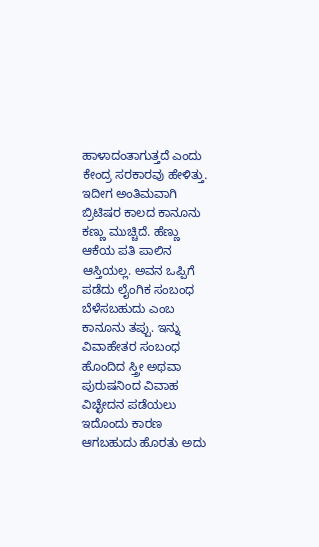ಹಾಳಾದಂತಾಗುತ್ತದೆ ಎಂದು ಕೇಂದ್ರ ಸರಕಾರವು ಹೇಳಿತ್ತು. ಇದೀಗ ಅಂತಿಮವಾಗಿ ಬ್ರಿಟಿಷರ ಕಾಲದ ಕಾನೂನು ಕಣ್ಣು ಮುಚ್ಚಿದೆ. ಹೆಣ್ಣು ಆಕೆಯ ಪತಿ ಪಾಲಿನ ಆಸ್ತಿಯಲ್ಲ. ಅವನ ಒಪ್ಪಿಗೆ ಪಡೆದು ಲೈಂಗಿಕ ಸಂಬಂಧ ಬೆಳೆಸಬಹುದು ಎಂಬ ಕಾನೂನು ತಪ್ಪು. ಇನ್ನು ವಿವಾಹೇತರ ಸಂಬಂಧ ಹೊಂದಿದ ಸ್ತ್ರೀ ಅಥವಾ ಪುರುಷನಿಂದ ವಿವಾಹ ವಿಚ್ಛೇದನ ಪಡೆಯಲು ಇದೊಂದು ಕಾರಣ ಆಗಬಹುದು ಹೊರತು ಅದು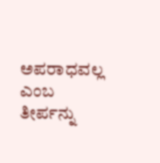ಅಪರಾಧವಲ್ಲ ಎಂಬ ತೀರ್ಪನ್ನು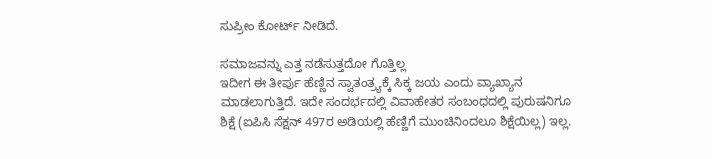ಸುಪ್ರೀಂ ಕೋರ್ಟ್ ನೀಡಿದೆ.

ಸಮಾಜವನ್ನು ಎತ್ತ ನಡೆಸುತ್ತದೋ ಗೊತ್ತಿಲ್ಲ
ಇದೀಗ ಈ ತೀರ್ಪು ಹೆಣ್ಣಿನ ಸ್ವಾತಂತ್ರ್ಯಕ್ಕೆ ಸಿಕ್ಕ ಜಯ ಎಂದು ವ್ಯಾಖ್ಯಾನ ಮಾಡಲಾಗುತ್ತಿದೆ. ಇದೇ ಸಂದರ್ಭದಲ್ಲಿ ವಿವಾಹೇತರ ಸಂಬಂಧದಲ್ಲಿ ಪುರುಷನಿಗೂ ಶಿಕ್ಷೆ (ಐಪಿಸಿ ಸೆಕ್ಷನ್ 497ರ ಅಡಿಯಲ್ಲಿ ಹೆಣ್ಣಿಗೆ ಮುಂಚಿನಿಂದಲೂ ಶಿಕ್ಷೆಯಿಲ್ಲ) ಇಲ್ಲ.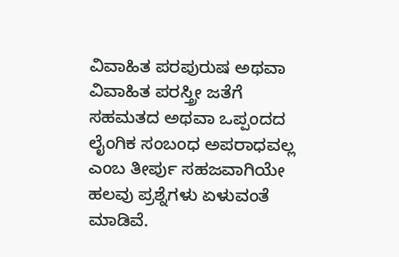ವಿವಾಹಿತ ಪರಪುರುಷ ಅಥವಾ ವಿವಾಹಿತ ಪರಸ್ತ್ರೀ ಜತೆಗೆ ಸಹಮತದ ಅಥವಾ ಒಪ್ಪಂದದ ಲೈಂಗಿಕ ಸಂಬಂಧ ಅಪರಾಧವಲ್ಲ ಎಂಬ ತೀರ್ಪು ಸಹಜವಾಗಿಯೇ ಹಲವು ಪ್ರಶ್ನೆಗಳು ಏಳುವಂತೆ ಮಾಡಿವೆ.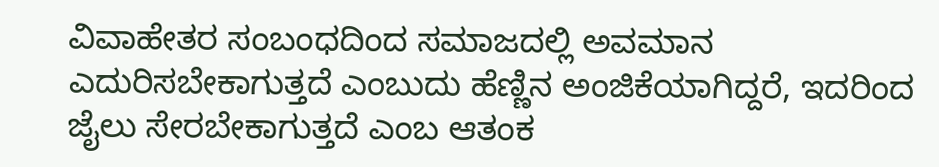ವಿವಾಹೇತರ ಸಂಬಂಧದಿಂದ ಸಮಾಜದಲ್ಲಿ ಅವಮಾನ ಎದುರಿಸಬೇಕಾಗುತ್ತದೆ ಎಂಬುದು ಹೆಣ್ಣಿನ ಅಂಜಿಕೆಯಾಗಿದ್ದರೆ, ಇದರಿಂದ ಜೈಲು ಸೇರಬೇಕಾಗುತ್ತದೆ ಎಂಬ ಆತಂಕ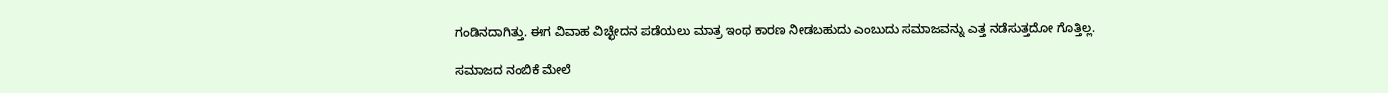ಗಂಡಿನದಾಗಿತ್ತು. ಈಗ ವಿವಾಹ ವಿಚ್ಛೇದನ ಪಡೆಯಲು ಮಾತ್ರ ಇಂಥ ಕಾರಣ ನೀಡಬಹುದು ಎಂಬುದು ಸಮಾಜವನ್ನು ಎತ್ತ ನಡೆಸುತ್ತದೋ ಗೊತ್ತಿಲ್ಲ.

ಸಮಾಜದ ನಂಬಿಕೆ ಮೇಲೆ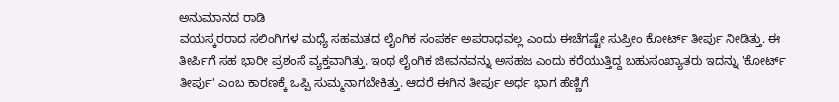ಅನುಮಾನದ ರಾಡಿ
ವಯಸ್ಕರರಾದ ಸಲಿಂಗಿಗಳ ಮಧ್ಯೆ ಸಹಮತದ ಲೈಂಗಿಕ ಸಂಪರ್ಕ ಅಪರಾಧವಲ್ಲ ಎಂದು ಈಚೆಗಷ್ಟೇ ಸುಪ್ರೀಂ ಕೋರ್ಟ್ ತೀರ್ಪು ನೀಡಿತ್ತು. ಈ ತೀರ್ಪಿಗೆ ಸಹ ಭಾರೀ ಪ್ರಶಂಸೆ ವ್ಯಕ್ತವಾಗಿತ್ತು. ಇಂಥ ಲೈಂಗಿಕ ಜೀವನವನ್ನು ಅಸಹಜ ಎಂದು ಕರೆಯುತ್ತಿದ್ದ ಬಹುಸಂಖ್ಯಾತರು ಇದನ್ನು 'ಕೋರ್ಟ್ ತೀರ್ಪು' ಎಂಬ ಕಾರಣಕ್ಕೆ ಒಪ್ಪಿ ಸುಮ್ಮನಾಗಬೇಕಿತ್ತು. ಆದರೆ ಈಗಿನ ತೀರ್ಪು ಅರ್ಧ ಭಾಗ ಹೆಣ್ಣಿಗೆ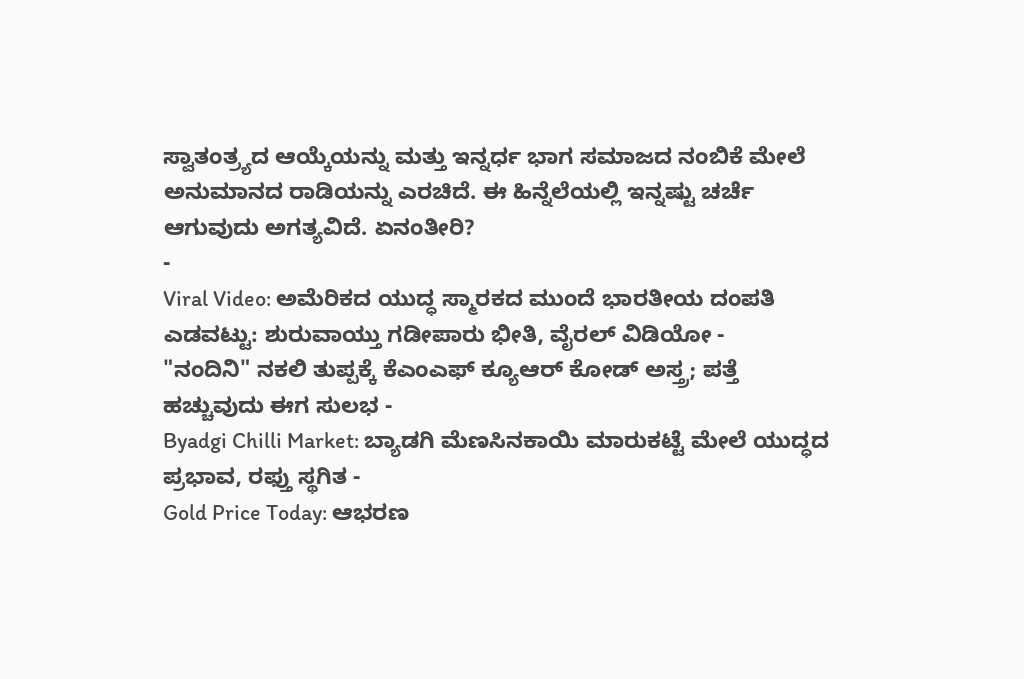ಸ್ವಾತಂತ್ರ್ಯದ ಆಯ್ಕೆಯನ್ನು ಮತ್ತು ಇನ್ನರ್ಧ ಭಾಗ ಸಮಾಜದ ನಂಬಿಕೆ ಮೇಲೆ ಅನುಮಾನದ ರಾಡಿಯನ್ನು ಎರಚಿದೆ. ಈ ಹಿನ್ನೆಲೆಯಲ್ಲಿ ಇನ್ನಷ್ಟು ಚರ್ಚೆ ಆಗುವುದು ಅಗತ್ಯವಿದೆ. ಏನಂತೀರಿ?
-
Viral Video: ಅಮೆರಿಕದ ಯುದ್ಧ ಸ್ಮಾರಕದ ಮುಂದೆ ಭಾರತೀಯ ದಂಪತಿ ಎಡವಟ್ಟು: ಶುರುವಾಯ್ತು ಗಡೀಪಾರು ಭೀತಿ, ವೈರಲ್ ವಿಡಿಯೋ -
"ನಂದಿನಿ" ನಕಲಿ ತುಪ್ಪಕ್ಕೆ ಕೆಎಂಎಫ್ ಕ್ಯೂಆರ್ ಕೋಡ್ ಅಸ್ತ್ರ; ಪತ್ತೆ ಹಚ್ಚುವುದು ಈಗ ಸುಲಭ -
Byadgi Chilli Market: ಬ್ಯಾಡಗಿ ಮೆಣಸಿನಕಾಯಿ ಮಾರುಕಟ್ಟೆ ಮೇಲೆ ಯುದ್ಧದ ಪ್ರಭಾವ, ರಫ್ತು ಸ್ಥಗಿತ -
Gold Price Today: ಆಭರಣ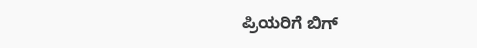ಪ್ರಿಯರಿಗೆ ಬಿಗ್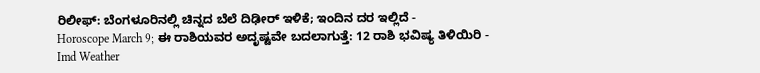ರಿಲೀಫ್: ಬೆಂಗಳೂರಿನಲ್ಲಿ ಚಿನ್ನದ ಬೆಲೆ ದಿಢೀರ್ ಇಳಿಕೆ; ಇಂದಿನ ದರ ಇಲ್ಲಿದೆ -
Horoscope March 9; ಈ ರಾಶಿಯವರ ಅದೃಷ್ಟವೇ ಬದಲಾಗುತ್ತೆ: 12 ರಾಶಿ ಭವಿಷ್ಯ ತಿಳಿಯಿರಿ -
Imd Weather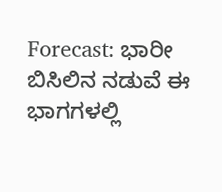Forecast: ಭಾರೀ ಬಿಸಿಲಿನ ನಡುವೆ ಈ ಭಾಗಗಳಲ್ಲಿ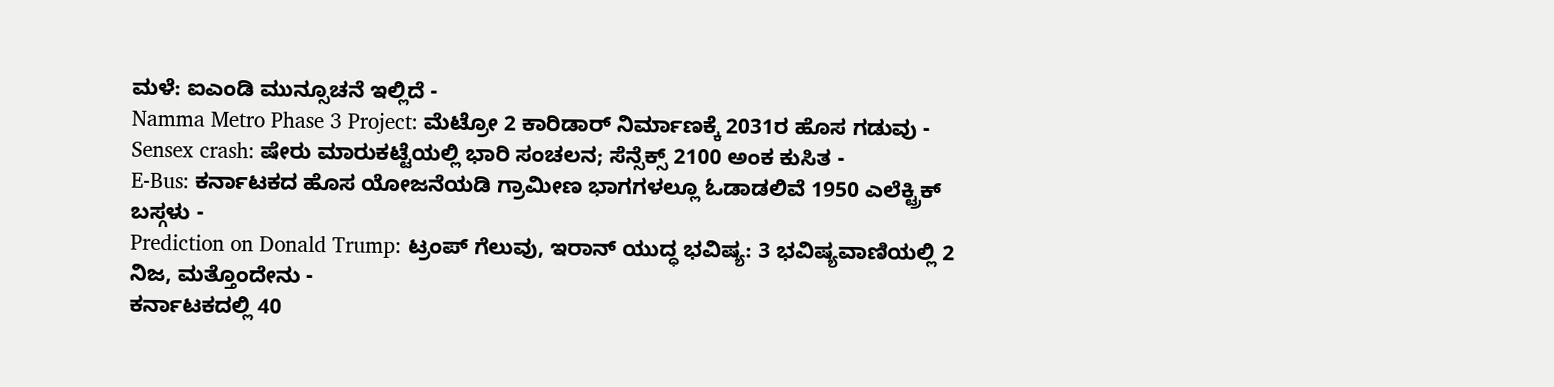ಮಳೆ: ಐಎಂಡಿ ಮುನ್ಸೂಚನೆ ಇಲ್ಲಿದೆ -
Namma Metro Phase 3 Project: ಮೆಟ್ರೋ 2 ಕಾರಿಡಾರ್ ನಿರ್ಮಾಣಕ್ಕೆ 2031ರ ಹೊಸ ಗಡುವು -
Sensex crash: ಷೇರು ಮಾರುಕಟ್ಟೆಯಲ್ಲಿ ಭಾರಿ ಸಂಚಲನ; ಸೆನ್ಸೆಕ್ಸ್ 2100 ಅಂಕ ಕುಸಿತ -
E-Bus: ಕರ್ನಾಟಕದ ಹೊಸ ಯೋಜನೆಯಡಿ ಗ್ರಾಮೀಣ ಭಾಗಗಳಲ್ಲೂ ಓಡಾಡಲಿವೆ 1950 ಎಲೆಕ್ಟ್ರಿಕ್ ಬಸ್ಗಳು -
Prediction on Donald Trump: ಟ್ರಂಪ್ ಗೆಲುವು, ಇರಾನ್ ಯುದ್ಧ ಭವಿಷ್ಯ: 3 ಭವಿಷ್ಯವಾಣಿಯಲ್ಲಿ 2 ನಿಜ, ಮತ್ತೊಂದೇನು -
ಕರ್ನಾಟಕದಲ್ಲಿ 40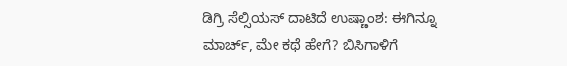ಡಿಗ್ರಿ ಸೆಲ್ಸಿಯಸ್ ದಾಟಿದೆ ಉಷ್ಣಾಂಶ: ಈಗಿನ್ನೂ ಮಾರ್ಚ್, ಮೇ ಕಥೆ ಹೇಗೆ? ಬಿಸಿಗಾಳಿಗೆ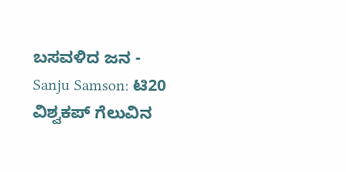ಬಸವಳಿದ ಜನ -
Sanju Samson: ಟಿ20 ವಿಶ್ವಕಪ್ ಗೆಲುವಿನ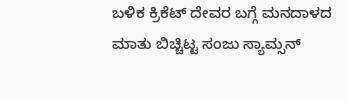ಬಳಿಕ ಕ್ರಿಕೆಟ್ ದೇವರ ಬಗ್ಗೆ ಮನದಾಳದ ಮಾತು ಬಿಚ್ಚಿಟ್ಟ ಸಂಜು ಸ್ಯಾಮ್ಸನ್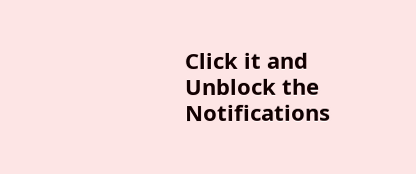Click it and Unblock the Notifications